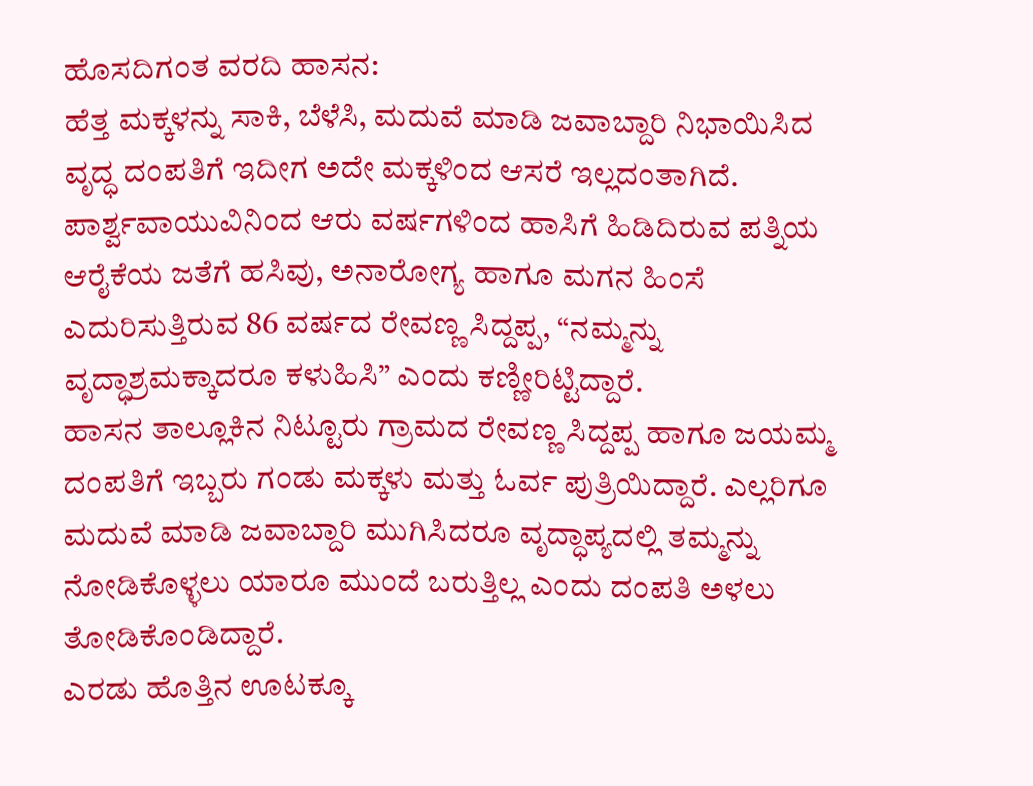ಹೊಸದಿಗಂತ ವರದಿ ಹಾಸನ:
ಹೆತ್ತ ಮಕ್ಕಳನ್ನು ಸಾಕಿ, ಬೆಳೆಸಿ, ಮದುವೆ ಮಾಡಿ ಜವಾಬ್ದಾರಿ ನಿಭಾಯಿಸಿದ ವೃದ್ಧ ದಂಪತಿಗೆ ಇದೀಗ ಅದೇ ಮಕ್ಕಳಿಂದ ಆಸರೆ ಇಲ್ಲದಂತಾಗಿದೆ. ಪಾರ್ಶ್ವವಾಯುವಿನಿಂದ ಆರು ವರ್ಷಗಳಿಂದ ಹಾಸಿಗೆ ಹಿಡಿದಿರುವ ಪತ್ನಿಯ ಆರೈಕೆಯ ಜತೆಗೆ ಹಸಿವು, ಅನಾರೋಗ್ಯ ಹಾಗೂ ಮಗನ ಹಿಂಸೆ ಎದುರಿಸುತ್ತಿರುವ 86 ವರ್ಷದ ರೇವಣ್ಣ ಸಿದ್ದಪ್ಪ, “ನಮ್ಮನ್ನು ವೃದ್ಧಾಶ್ರಮಕ್ಕಾದರೂ ಕಳುಹಿಸಿ” ಎಂದು ಕಣ್ಣೀರಿಟ್ಟಿದ್ದಾರೆ.
ಹಾಸನ ತಾಲ್ಲೂಕಿನ ನಿಟ್ಟೂರು ಗ್ರಾಮದ ರೇವಣ್ಣ ಸಿದ್ದಪ್ಪ ಹಾಗೂ ಜಯಮ್ಮ ದಂಪತಿಗೆ ಇಬ್ಬರು ಗಂಡು ಮಕ್ಕಳು ಮತ್ತು ಓರ್ವ ಪುತ್ರಿಯಿದ್ದಾರೆ. ಎಲ್ಲರಿಗೂ ಮದುವೆ ಮಾಡಿ ಜವಾಬ್ದಾರಿ ಮುಗಿಸಿದರೂ ವೃದ್ಧಾಪ್ಯದಲ್ಲಿ ತಮ್ಮನ್ನು ನೋಡಿಕೊಳ್ಳಲು ಯಾರೂ ಮುಂದೆ ಬರುತ್ತಿಲ್ಲ ಎಂದು ದಂಪತಿ ಅಳಲು ತೋಡಿಕೊಂಡಿದ್ದಾರೆ.
ಎರಡು ಹೊತ್ತಿನ ಊಟಕ್ಕೂ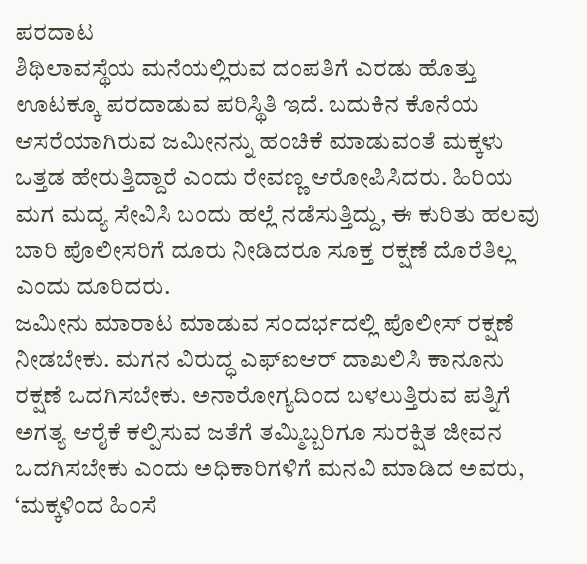ಪರದಾಟ
ಶಿಥಿಲಾವಸ್ಥೆಯ ಮನೆಯಲ್ಲಿರುವ ದಂಪತಿಗೆ ಎರಡು ಹೊತ್ತು ಊಟಕ್ಕೂ ಪರದಾಡುವ ಪರಿಸ್ಥಿತಿ ಇದೆ. ಬದುಕಿನ ಕೊನೆಯ ಆಸರೆಯಾಗಿರುವ ಜಮೀನನ್ನು ಹಂಚಿಕೆ ಮಾಡುವಂತೆ ಮಕ್ಕಳು ಒತ್ತಡ ಹೇರುತ್ತಿದ್ದಾರೆ ಎಂದು ರೇವಣ್ಣ ಆರೋಪಿಸಿದರು. ಹಿರಿಯ ಮಗ ಮದ್ಯ ಸೇವಿಸಿ ಬಂದು ಹಲ್ಲೆ ನಡೆಸುತ್ತಿದ್ದು, ಈ ಕುರಿತು ಹಲವು ಬಾರಿ ಪೊಲೀಸರಿಗೆ ದೂರು ನೀಡಿದರೂ ಸೂಕ್ತ ರಕ್ಷಣೆ ದೊರೆತಿಲ್ಲ ಎಂದು ದೂರಿದರು.
ಜಮೀನು ಮಾರಾಟ ಮಾಡುವ ಸಂದರ್ಭದಲ್ಲಿ ಪೊಲೀಸ್ ರಕ್ಷಣೆ ನೀಡಬೇಕು. ಮಗನ ವಿರುದ್ಧ ಎಫ್ಐಆರ್ ದಾಖಲಿಸಿ ಕಾನೂನು ರಕ್ಷಣೆ ಒದಗಿಸಬೇಕು. ಅನಾರೋಗ್ಯದಿಂದ ಬಳಲುತ್ತಿರುವ ಪತ್ನಿಗೆ ಅಗತ್ಯ ಆರೈಕೆ ಕಲ್ಪಿಸುವ ಜತೆಗೆ ತಮ್ಮಿಬ್ಬರಿಗೂ ಸುರಕ್ಷಿತ ಜೀವನ ಒದಗಿಸಬೇಕು ಎಂದು ಅಧಿಕಾರಿಗಳಿಗೆ ಮನವಿ ಮಾಡಿದ ಅವರು, ‘ಮಕ್ಕಳಿಂದ ಹಿಂಸೆ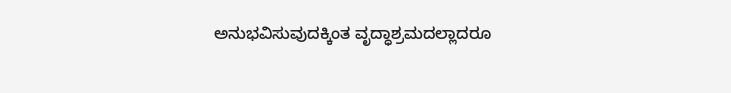ಅನುಭವಿಸುವುದಕ್ಕಿಂತ ವೃದ್ಧಾಶ್ರಮದಲ್ಲಾದರೂ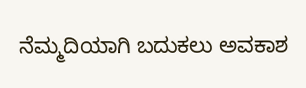ನೆಮ್ಮದಿಯಾಗಿ ಬದುಕಲು ಅವಕಾಶ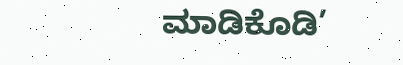ಮಾಡಿಕೊಡಿ’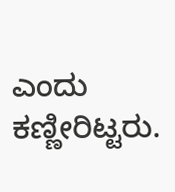ಎಂದು ಕಣ್ಣೀರಿಟ್ಟರು.